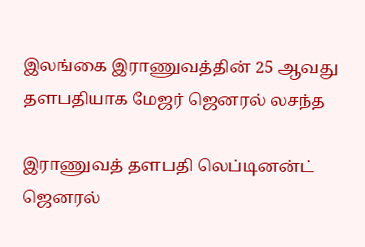இலங்கை இராணுவத்தின் 25 ஆவது தளபதியாக மேஜர் ஜெனரல் லசந்த

இராணுவத் தளபதி லெப்டினன்ட் ஜெனரல்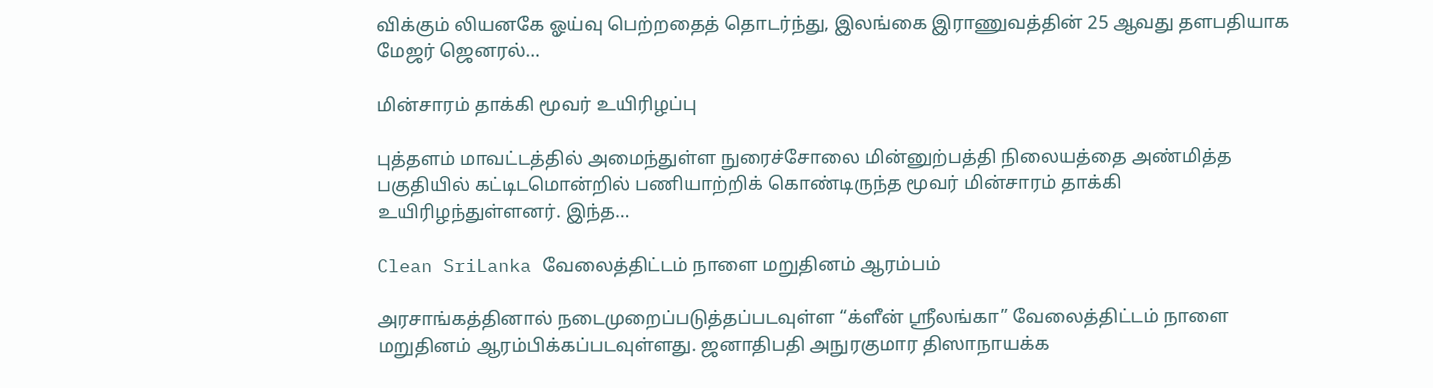விக்கும் லியனகே ஓய்வு பெற்றதைத் தொடர்ந்து, இலங்கை இராணுவத்தின் 25 ஆவது தளபதியாக மேஜர் ஜெனரல்…

மின்சாரம் தாக்கி மூவர் உயிரிழப்பு

புத்தளம் மாவட்டத்தில் அமைந்துள்ள நுரைச்சோலை மின்னுற்பத்தி நிலையத்தை அண்மித்த பகுதியில் கட்டிடமொன்றில் பணியாற்றிக் கொண்டிருந்த மூவர் மின்சாரம் தாக்கி உயிரிழந்துள்ளனர். இந்த…

Clean SriLanka வேலைத்திட்டம் நாளை மறுதினம் ஆரம்பம்

அரசாங்கத்தினால் நடைமுறைப்படுத்தப்படவுள்ள “க்ளீன் ஶ்ரீலங்கா” வேலைத்திட்டம் நாளை மறுதினம் ஆரம்பிக்கப்படவுள்ளது. ஜனாதிபதி அநுரகுமார திஸாநாயக்க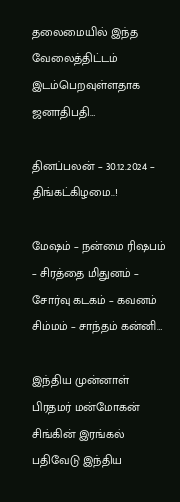தலைமையில் இந்த வேலைத்திட்டம் இடம்பெறவுள்ளதாக ஜனாதிபதி…

தினப்பலன் – 30.12.2024 – திங்கட்கிழமை..!

மேஷம் – நன்மை ரிஷபம் – சிரத்தை மிதுனம் – சோர்வு கடகம் – கவனம் சிம்மம் – சாந்தம் கன்னி…

இந்திய முன்னாள் பிரதமர் மன்மோகன் சிங்கின் இரங்கல் பதிவேடு இந்திய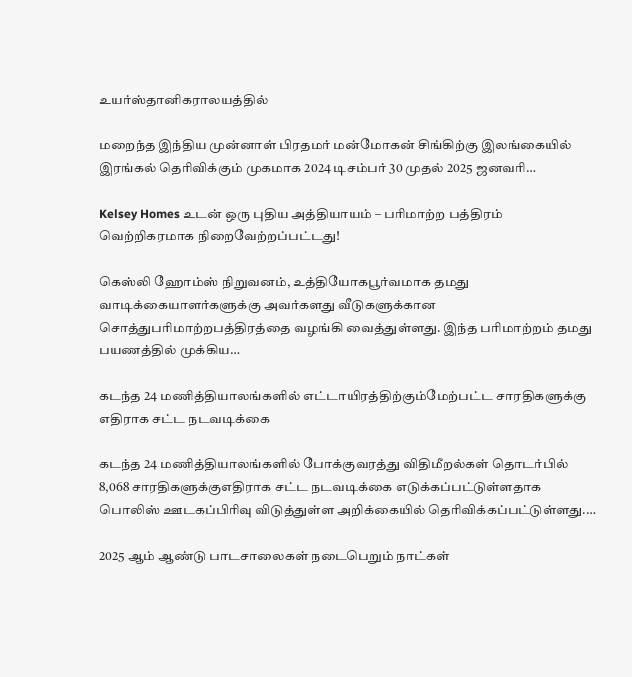உயர்ஸ்தானிகராலயத்தில்

மறைந்த இந்திய முன்னாள் பிரதமர் மன்மோகன் சிங்கிற்கு இலங்கையில் இரங்கல் தெரிவிக்கும் முகமாக 2024 டிசம்பர் 30 முதல் 2025 ஜனவரி…

Kelsey Homes உடன் ஒரு புதிய அத்தியாயம் – பரிமாற்ற பத்திரம் வெற்றிகரமாக நிறைவேற்றப்பட்டது!

கெஸ்லி ஹோம்ஸ் நிறுவனம், உத்தியோகபூர்வமாக தமது வாடிக்கையாளர்களுக்கு அவர்களது வீடுகளுக்கான சொத்துபரிமாற்றபத்திரத்தை வழங்கி வைத்துள்ளது. இந்த பரிமாற்றம் தமது பயணத்தில் முக்கிய…

கடந்த 24 மணித்தியாலங்களில் எட்டாயிரத்திற்கும்மேற்பட்ட சாரதிகளுக்கு எதிராக சட்ட நடவடிக்கை

கடந்த 24 மணித்தியாலங்களில் போக்குவரத்து விதிமீறல்கள் தொடர்பில் 8,068 சாரதிகளுக்குஎதிராக சட்ட நடவடிக்கை எடுக்கப்பட்டுள்ளதாக பொலிஸ் ஊடகப்பிரிவு விடுத்துள்ள அறிக்கையில் தெரிவிக்கப்பட்டுள்ளது.…

2025 ஆம் ஆண்டு பாடசாலைகள் நடைபெறும் நாட்கள்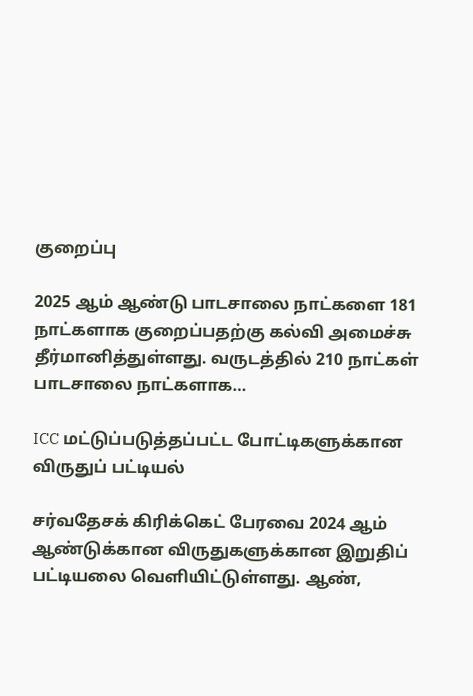குறைப்பு

2025 ஆம் ஆண்டு பாடசாலை நாட்களை 181 நாட்களாக குறைப்பதற்கு கல்வி அமைச்சு தீர்மானித்துள்ளது. வருடத்தில் 210 நாட்கள் பாடசாலை நாட்களாக…

ICC மட்டுப்படுத்தப்பட்ட போட்டிகளுக்கான விருதுப் பட்டியல்

சர்வதேசக் கிரிக்கெட் பேரவை 2024 ஆம் ஆண்டுக்கான விருதுகளுக்கான இறுதிப் பட்டியலை வெளியிட்டுள்ளது. ஆண்,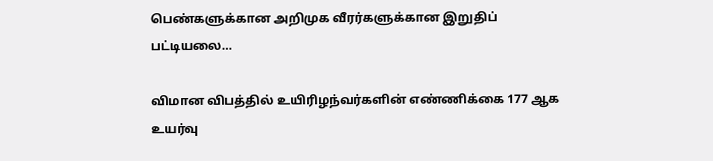பெண்களுக்கான அறிமுக வீரர்களுக்கான இறுதிப் பட்டியலை…

விமான விபத்தில் உயிரிழந்வர்களின் எண்ணிக்கை 177 ஆக உயர்வு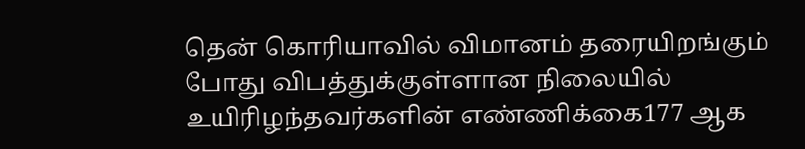தென் கொரியாவில் விமானம் தரையிறங்கும் போது விபத்துக்குள்ளான நிலையில் உயிரிழந்தவர்களின் எண்ணிக்கை177 ஆக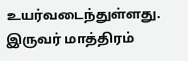உயர்வடைந்துள்ளது. இருவர் மாத்திரம்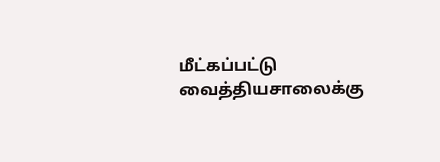மீட்கப்பட்டு வைத்தியசாலைக்கு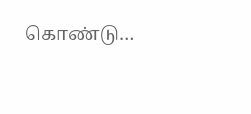கொண்டு…